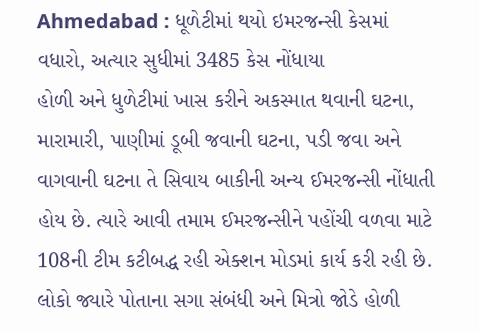Ahmedabad : ધૂળેટીમાં થયો ઇમરજન્સી કેસમાં વધારો, અત્યાર સુધીમાં 3485 કેસ નોંધાયા
હોળી અને ધુળેટીમાં ખાસ કરીને અકસ્માત થવાની ઘટના, મારામારી, પાણીમાં ડૂબી જવાની ઘટના, પડી જવા અને વાગવાની ઘટના તે સિવાય બાકીની અન્ય ઈમરજન્સી નોંધાતી હોય છે. ત્યારે આવી તમામ ઈમરજન્સીને પહોંચી વળવા માટે 108ની ટીમ કટીબદ્ધ રહી એક્શન મોડમાં કાર્ય કરી રહી છે. લોકો જ્યારે પોતાના સગા સંબંધી અને મિત્રો જોડે હોળી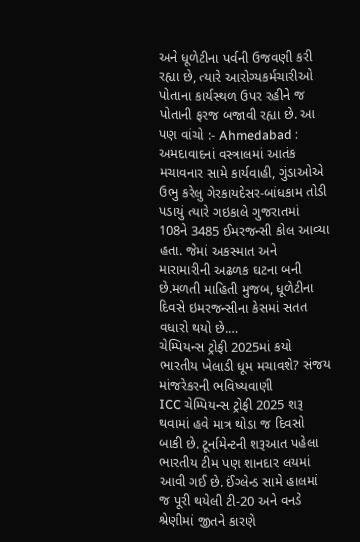અને ધૂળેટીના પર્વની ઉજવણી કરી રહ્યા છે, ત્યારે આરોગ્યકર્મચારીઓ પોતાના કાર્યસ્થળ ઉપર રહીને જ પોતાની ફરજ બજાવી રહ્યા છે. આ પણ વાંચો :- Ahmedabad : અમદાવાદનાં વસ્ત્રાલમાં આતંક મચાવનાર સામે કાર્યવાહી, ગુંડાઓએ ઉભુ કરેલુ ગેરકાયદેસર-બાંધકામ તોડી પડાયું ત્યારે ગઇકાલે ગુજરાતમાં 108ને 3485 ઈમરજન્સી કોલ આવ્યા હતા. જેમાં અકસ્માત અને મારામારીની અઢળક ઘટના બની છે.મળતી માહિતી મુજબ, ધૂળેટીના દિવસે ઇમરજન્સીના કેસમાં સતત વધારો થયો છે.…
ચેમ્પિયન્સ ટ્રોફી 2025માં કયો ભારતીય ખેલાડી ધૂમ મચાવશે? સંજય માંજરેકરની ભવિષ્યવાણી
ICC ચેમ્પિયન્સ ટ્રોફી 2025 શરૂ થવામાં હવે માત્ર થોડા જ દિવસો બાકી છે. ટૂર્નામેન્ટની શરૂઆત પહેલા ભારતીય ટીમ પણ શાનદાર લયમાં આવી ગઈ છે. ઈંગ્લેન્ડ સામે હાલમાં જ પૂરી થયેલી ટી-20 અને વનડે શ્રેણીમાં જીતને કારણે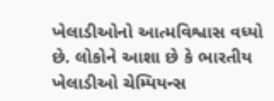ખેલાડીઓનો આત્મવિશ્વાસ વધ્યો છે. લોકોને આશા છે કે ભારતીય ખેલાડીઓ ચેમ્પિયન્સ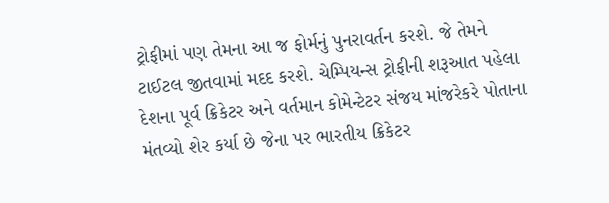ટ્રોફીમાં પણ તેમના આ જ ફોર્મનું પુનરાવર્તન કરશે. જે તેમને ટાઈટલ જીતવામાં મદદ કરશે. ચેમ્પિયન્સ ટ્રોફીની શરૂઆત પહેલા દેશના પૂર્વ ક્રિકેટર અને વર્તમાન કોમેન્ટેટર સંજય માંજરેકરે પોતાના મંતવ્યો શેર કર્યા છે જેના પર ભારતીય ક્રિકેટર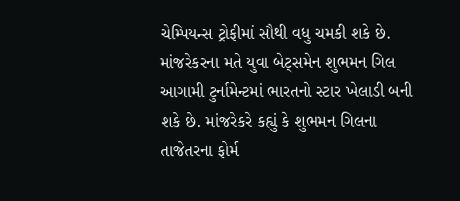ચેમ્પિયન્સ ટ્રોફીમાં સૌથી વધુ ચમકી શકે છે. માંજરેકરના મતે યુવા બેટ્સમેન શુભમન ગિલ આગામી ટુર્નામેન્ટમાં ભારતનો સ્ટાર ખેલાડી બની શકે છે. માંજરેકરે કહ્યું કે શુભમન ગિલના તાજેતરના ફોર્મ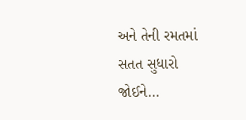અને તેની રમતમાં સતત સુધારો જોઈને…